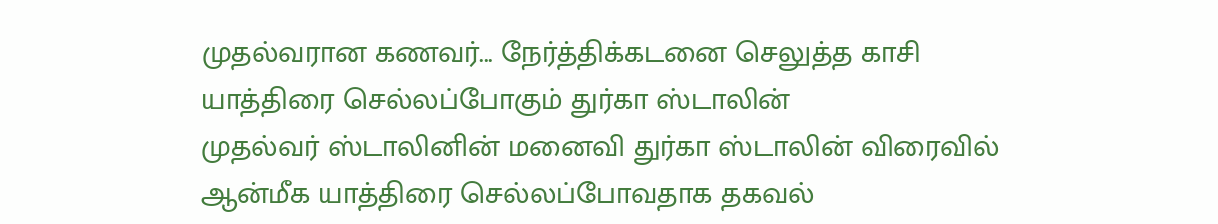முதல்வரான கணவர்... நேர்த்திக்கடனை செலுத்த காசி யாத்திரை செல்லப்போகும் துர்கா ஸ்டாலின்
முதல்வர் ஸ்டாலினின் மனைவி துர்கா ஸ்டாலின் விரைவில் ஆன்மீக யாத்திரை செல்லப்போவதாக தகவல்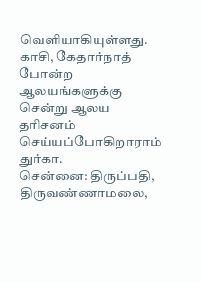வெளியாகியுள்ளது. காசி, கேதார்நாத் போன்ற ஆலயங்களுக்கு சென்று ஆலய தரிசனம் செய்யப்போகிறாராம் துர்கா.
சென்னை: திருப்பதி, திருவண்ணாமலை,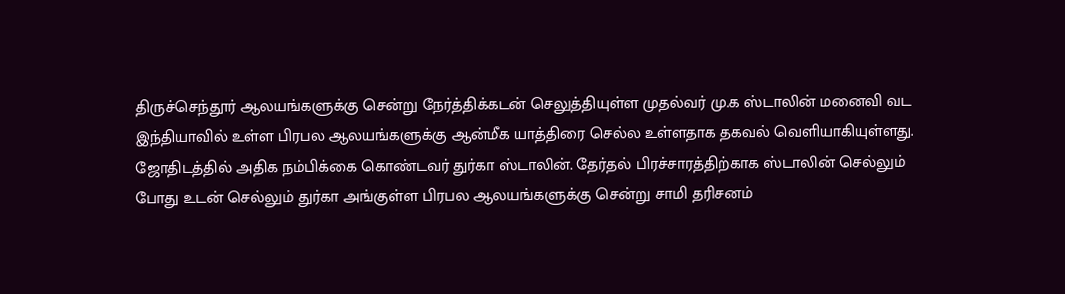திருச்செந்தூர் ஆலயங்களுக்கு சென்று நேர்த்திக்கடன் செலுத்தியுள்ள முதல்வர் மு.க ஸ்டாலின் மனைவி வட இந்தியாவில் உள்ள பிரபல ஆலயங்களுக்கு ஆன்மீக யாத்திரை செல்ல உள்ளதாக தகவல் வெளியாகியுள்ளது.
ஜோதிடத்தில் அதிக நம்பிக்கை கொண்டவர் துர்கா ஸ்டாலின். தேர்தல் பிரச்சாரத்திற்காக ஸ்டாலின் செல்லும் போது உடன் செல்லும் துர்கா அங்குள்ள பிரபல ஆலயங்களுக்கு சென்று சாமி தரிசனம்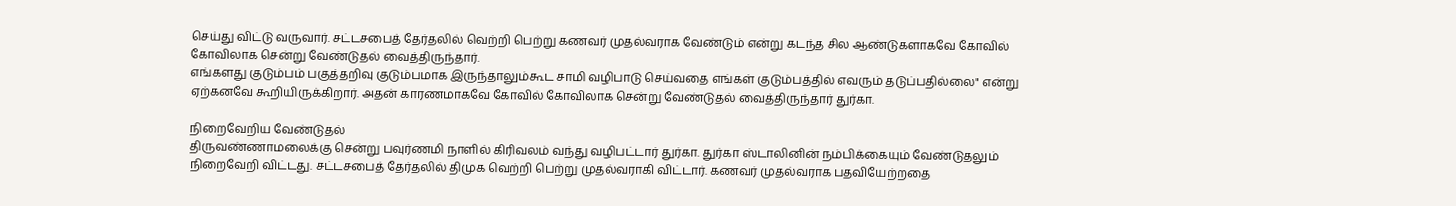செய்து விட்டு வருவார். சட்டசபைத் தேர்தலில் வெற்றி பெற்று கணவர் முதல்வராக வேண்டும் என்று கடந்த சில ஆண்டுகளாகவே கோவில் கோவிலாக சென்று வேண்டுதல் வைத்திருந்தார்.
எங்களது குடும்பம் பகுத்தறிவு குடும்பமாக இருந்தாலும்கூட சாமி வழிபாடு செய்வதை எங்கள் குடும்பத்தில் எவரும் தடுப்பதில்லை" என்று ஏற்கனவே கூறியிருக்கிறார். அதன் காரணமாகவே கோவில் கோவிலாக சென்று வேண்டுதல் வைத்திருந்தார் துர்கா.

நிறைவேறிய வேண்டுதல்
திருவண்ணாமலைக்கு சென்று பவுர்ணமி நாளில் கிரிவலம் வந்து வழிபட்டார் துர்கா. துர்கா ஸ்டாலினின் நம்பிக்கையும் வேண்டுதலும் நிறைவேறி விட்டது. சட்டசபைத் தேர்தலில் திமுக வெற்றி பெற்று முதல்வராகி விட்டார். கணவர் முதல்வராக பதவியேற்றதை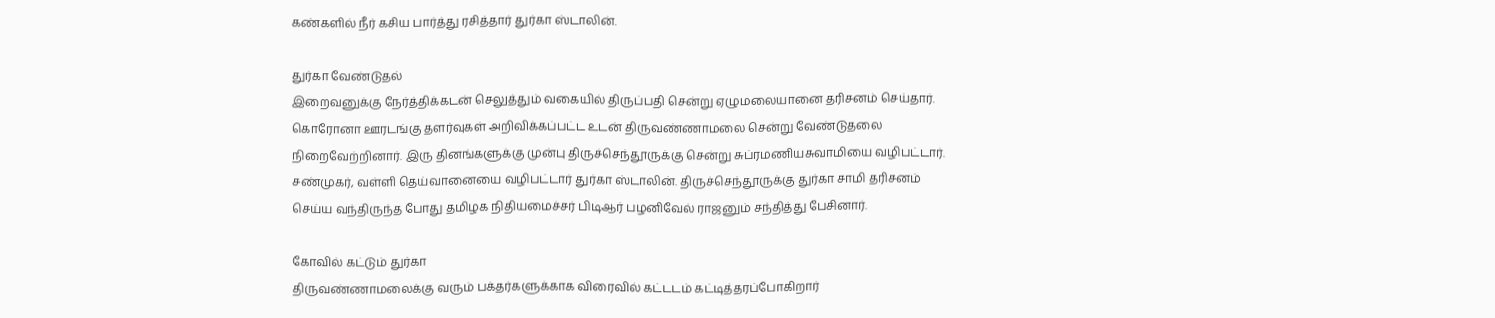கண்களில் நீர் கசிய பார்த்து ரசித்தார் துர்கா ஸ்டாலின்.

துர்கா வேண்டுதல்
இறைவனுக்கு நேர்த்திக்கடன் செலுத்தும் வகையில் திருப்பதி சென்று ஏழுமலையானை தரிசனம் செய்தார்.
கொரோனா ஊரடங்கு தளர்வுகள் அறிவிக்கப்பட்ட உடன் திருவண்ணாமலை சென்று வேண்டுதலை நிறைவேற்றினார். இரு தினங்களுக்கு முன்பு திருச்செந்தூருக்கு சென்று சுப்ரமணியசுவாமியை வழிபட்டார். சண்முகர், வள்ளி தெய்வானையை வழிபட்டார் துர்கா ஸ்டாலின். திருச்செந்தூருக்கு துர்கா சாமி தரிசனம் செய்ய வந்திருந்த போது தமிழக நிதியமைச்சர் பிடிஆர் பழனிவேல் ராஜனும் சந்தித்து பேசினார்.

கோவில் கட்டும் துர்கா
திருவண்ணாமலைக்கு வரும் பக்தர்களுக்காக விரைவில் கட்டடம் கட்டித்தரப்போகிறார்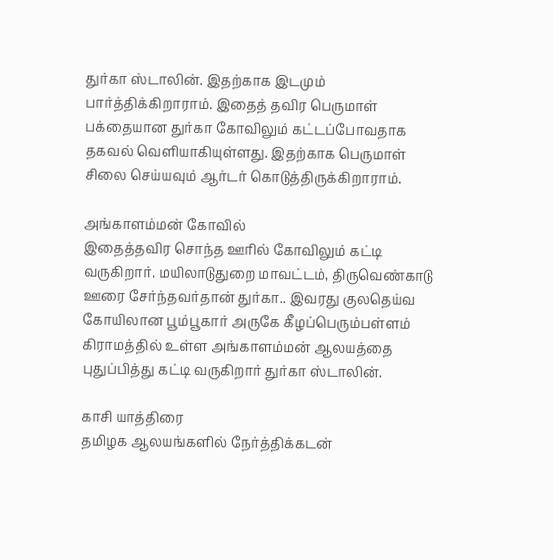துர்கா ஸ்டாலின். இதற்காக இடமும் பார்த்திக்கிறாராம். இதைத் தவிர பெருமாள் பக்தையான துர்கா கோவிலும் கட்டப்போவதாக தகவல் வெளியாகியுள்ளது. இதற்காக பெருமாள் சிலை செய்யவும் ஆர்டர் கொடுத்திருக்கிறாராம்.

அங்காளம்மன் கோவில்
இதைத்தவிர சொந்த ஊரில் கோவிலும் கட்டி வருகிறார். மயிலாடுதுறை மாவட்டம், திருவெண்காடு ஊரை சேர்ந்தவர்தான் துர்கா.. இவரது குலதெய்வ கோயிலான பூம்பூகார் அருகே கீழப்பெரும்பள்ளம் கிராமத்தில் உள்ள அங்காளம்மன் ஆலயத்தை புதுப்பித்து கட்டி வருகிறார் துர்கா ஸ்டாலின்.

காசி யாத்திரை
தமிழக ஆலயங்களில் நேர்த்திக்கடன்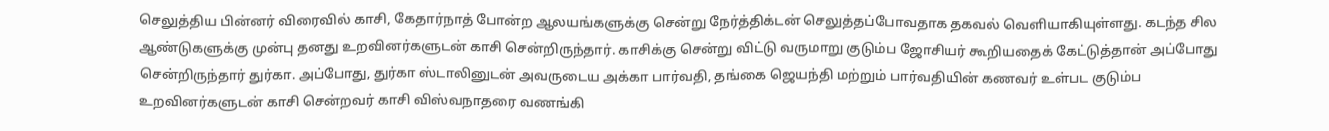செலுத்திய பின்னர் விரைவில் காசி, கேதார்நாத் போன்ற ஆலயங்களுக்கு சென்று நேர்த்திக்டன் செலுத்தப்போவதாக தகவல் வெளியாகியுள்ளது. கடந்த சில ஆண்டுகளுக்கு முன்பு தனது உறவினர்களுடன் காசி சென்றிருந்தார். காசிக்கு சென்று விட்டு வருமாறு குடும்ப ஜோசியர் கூறியதைக் கேட்டுத்தான் அப்போது சென்றிருந்தார் துர்கா. அப்போது, துர்கா ஸ்டாலினுடன் அவருடைய அக்கா பார்வதி, தங்கை ஜெயந்தி மற்றும் பார்வதியின் கணவர் உள்பட குடும்ப உறவினர்களுடன் காசி சென்றவர் காசி விஸ்வநாதரை வணங்கி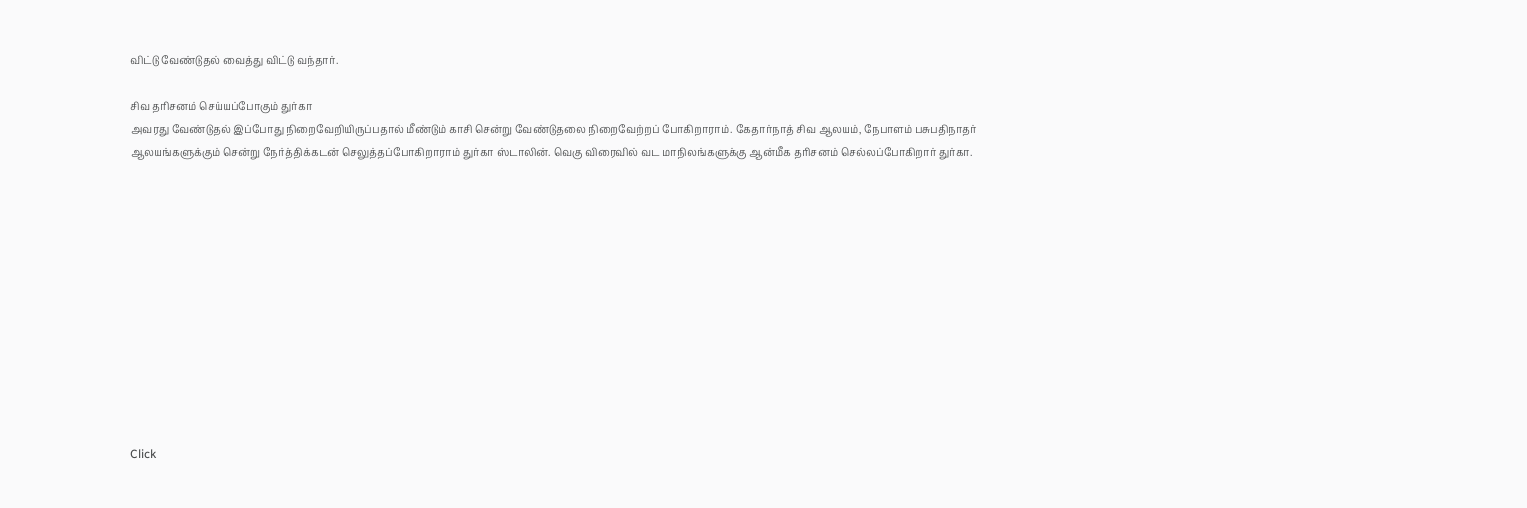விட்டு வேண்டுதல் வைத்து விட்டு வந்தார்.

சிவ தரிசனம் செய்யப்போகும் துர்கா
அவரது வேண்டுதல் இப்போது நிறைவேறியிருப்பதால் மீண்டும் காசி சென்று வேண்டுதலை நிறைவேற்றப் போகிறாராம். கேதார்நாத் சிவ ஆலயம், நேபாளம் பசுபதிநாதர் ஆலயங்களுக்கும் சென்று நேர்த்திக்கடன் செலுத்தப்போகிறாராம் துர்கா ஸ்டாலின். வெகு விரைவில் வட மாநிலங்களுக்கு ஆன்மீக தரிசனம் செல்லப்போகிறார் துர்கா.












Click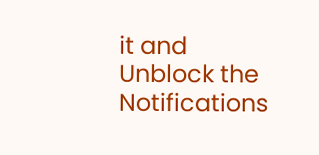it and Unblock the Notifications